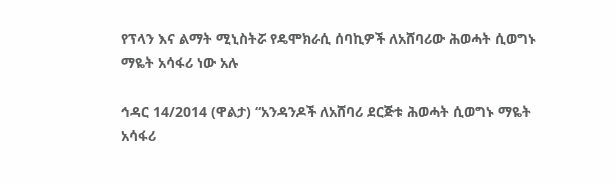የፕላን እና ልማት ሚኒስትሯ የዴሞክራሲ ሰባኪዎች ለአሸባሪው ሕወሓት ሲወግኑ ማዬት አሳፋሪ ነው አሉ

ኅዳር 14/2014 (ዋልታ) “አንዳንዶች ለአሸባሪ ደርጅቱ ሕወሓት ሲወግኑ ማዬት አሳፋሪ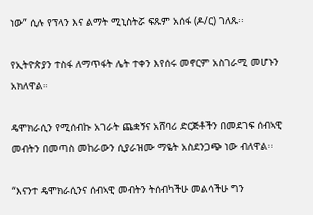ነው” ሲሉ የፕላን እና ልማት ሚኒስትሯ ፍጹም አሰፋ (ዶ/ር) ገለጹ፡፡

የኢትዮጵያን ተስፋ ለማጥፋት ሌት ተቀን እየሰሩ መኖርም አስገራሚ መሆኑን አክለዋል።

ዴሞክራሲን የሚሰብኩ አገራት ጨቋኝና አሸባሪ ድርጅቶችን በመደገፍ ሰብኣዊ መብትን በመጣስ መከራውን ሲያራዝሙ ማዬት አስደንጋጭ ነው ብለዋል፡፡

“እናንተ ዴሞክራሲንና ሰብኣዊ መብትን ትሰብካችሁ መልሳችሁ ግን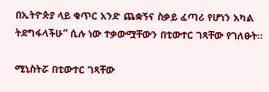በኢትዮጵያ ላይ ቁጥር አንድ ጨቋኝና ስቃይ ፈጣሪ የሆነን አካል ትደግፋላችሁ” ሲሉ ነው ተቃውሟቸውን በቲውተር ገጻቸው የገለፁት።

ሚኒስትሯ በቲውተር ገጻቸው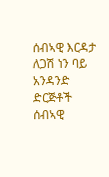ሰብኣዊ እርዳታ ለጋሽ ነን ባይ አንዳንድ ድርጅቶች ሰብኣዊ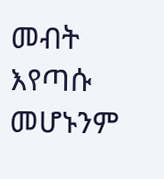መብት እየጣሱ መሆኑንም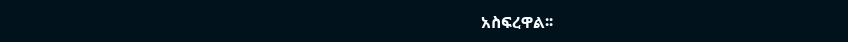አስፍረዋል፡፡